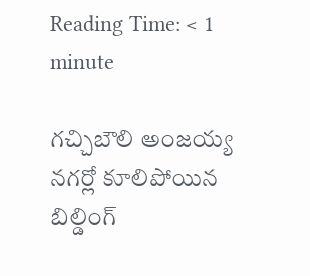Reading Time: < 1 minute

గచ్చిబౌలి అంజయ్య నగర్లో కూలిపోయిన బిల్డింగ్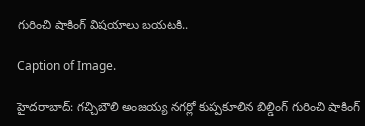గురించి షాకింగ్ విషయాలు బయటకి..

Caption of Image.

హైదరాబాద్: గచ్చిబౌలి అంజయ్య నగర్లో కుప్పకూలిన బిల్డింగ్ గురించి షాకింగ్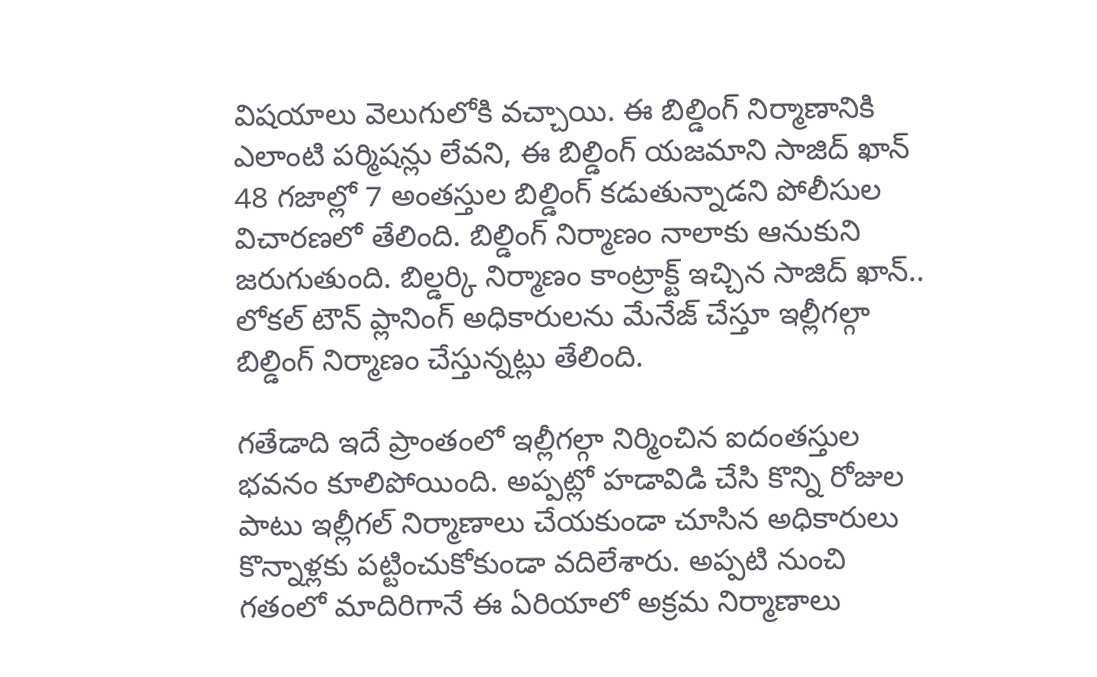విషయాలు వెలుగులోకి వచ్చాయి. ఈ బిల్డింగ్ నిర్మాణానికి ఎలాంటి పర్మిషన్లు లేవని, ఈ బిల్డింగ్ యజమాని సాజిద్ ఖాన్ 48 గజాల్లో 7 అంతస్తుల బిల్డింగ్ కడుతున్నాడని పోలీసుల విచారణలో తేలింది. బిల్డింగ్ నిర్మాణం నాలాకు ఆనుకుని జరుగుతుంది. బిల్డర్కి నిర్మాణం కాంట్రాక్ట్ ఇచ్చిన సాజిద్ ఖాన్.. లోకల్ టౌన్ ప్లానింగ్ అధికారులను మేనేజ్ చేస్తూ ఇల్లీగల్గా బిల్డింగ్ నిర్మాణం చేస్తున్నట్లు తేలింది.

గతేడాది ఇదే ప్రాంతంలో ఇల్లీగల్గా నిర్మించిన ఐదంతస్తుల భవనం కూలిపోయింది. అప్పట్లో హడావిడి చేసి కొన్ని రోజుల పాటు ఇల్లీగల్ నిర్మాణాలు చేయకుండా చూసిన అధికారులు కొన్నాళ్లకు పట్టించుకోకుండా వదిలేశారు. అప్పటి నుంచి గతంలో మాదిరిగానే ఈ ఏరియాలో అక్రమ నిర్మాణాలు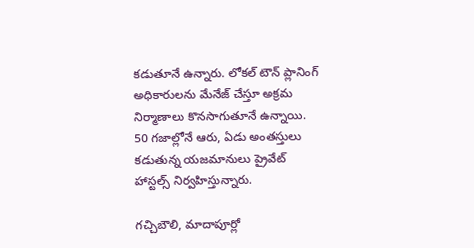కడుతూనే ఉన్నారు. లోకల్ టౌన్ ప్లానింగ్ అధికారులను మేనేజ్ చేస్తూ అక్రమ నిర్మాణాలు కొనసాగుతూనే ఉన్నాయి. 50 గజాల్లోనే ఆరు, ఏడు అంతస్తులు కడుతున్న యజమానులు ప్రైవేట్ హాస్టల్స్ నిర్వహిస్తున్నారు.

గచ్చిబౌలి, మాదాపూర్లో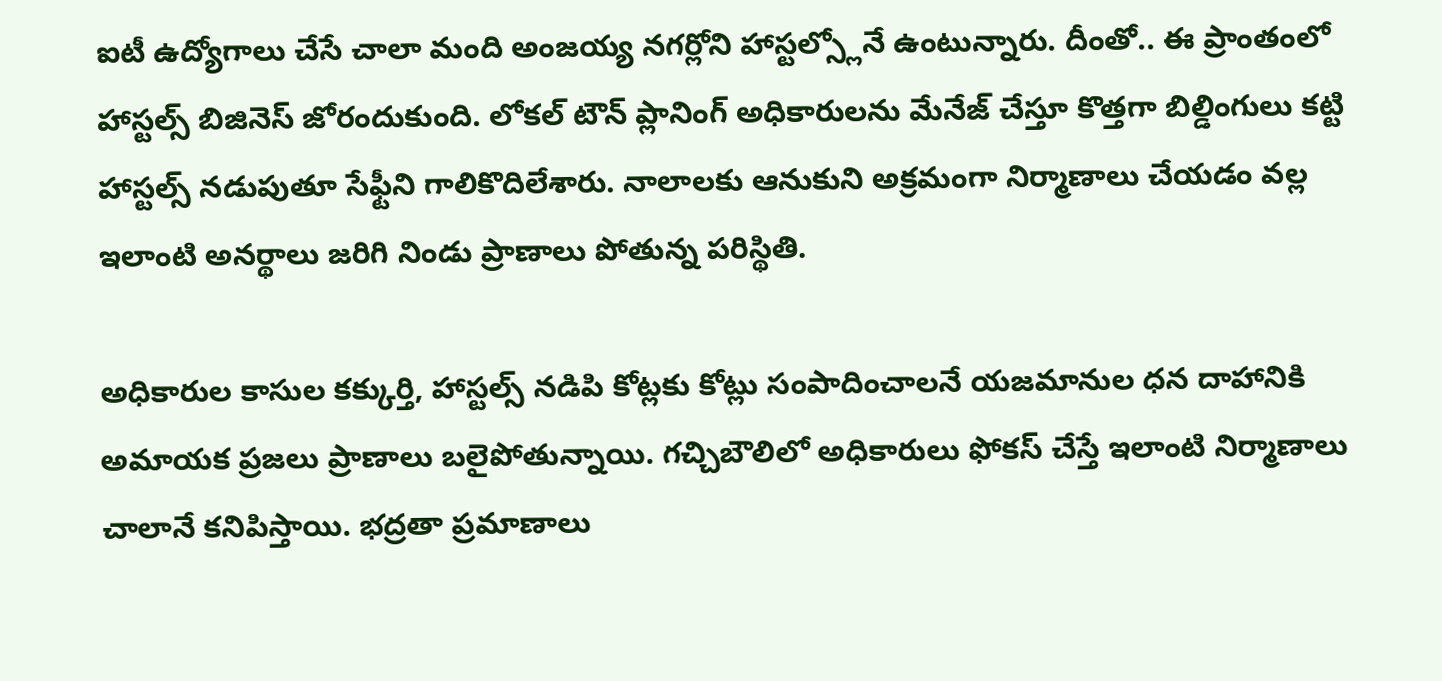ఐటీ ఉద్యోగాలు చేసే చాలా మంది అంజయ్య నగర్లోని హాస్టల్స్లోనే ఉంటున్నారు. దీంతో.. ఈ ప్రాంతంలో హాస్టల్స్ బిజినెస్ జోరందుకుంది. లోకల్ టౌన్ ప్లానింగ్ అధికారులను మేనేజ్ చేస్తూ కొత్తగా బిల్డింగులు కట్టి హాస్టల్స్ నడుపుతూ సేఫ్టీని గాలికొదిలేశారు. నాలాలకు ఆనుకుని అక్రమంగా నిర్మాణాలు చేయడం వల్ల ఇలాంటి అనర్థాలు జరిగి నిండు ప్రాణాలు పోతున్న పరిస్థితి.

అధికారుల కాసుల కక్కుర్తి, హాస్టల్స్ నడిపి కోట్లకు కోట్లు సంపాదించాలనే యజమానుల ధన దాహానికి అమాయక ప్రజలు ప్రాణాలు బలైపోతున్నాయి. గచ్చిబౌలిలో అధికారులు ఫోకస్ చేస్తే ఇలాంటి నిర్మాణాలు చాలానే కనిపిస్తాయి. భద్రతా ప్రమాణాలు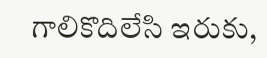గాలికొదిలేసి ఇరుకు,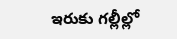ఇరుకు గల్లీల్లో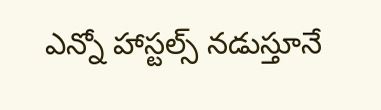ఎన్నో హాస్టల్స్ నడుస్తూనే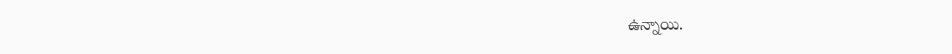ఉన్నాయి.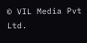© VIL Media Pvt Ltd.